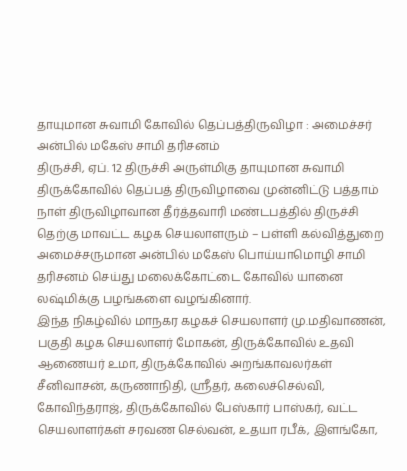தாயுமான சுவாமி கோவில் தெப்பத்திருவிழா : அமைச்சர் அன்பில் மகேஸ் சாமி தரிசனம்
திருச்சி, ஏப். 12 திருச்சி அருள்மிகு தாயுமான சுவாமி திருக்கோவில் தெப்பத் திருவிழாவை முன்னிட்டு பத்தாம் நாள் திருவிழாவான தீர்த்தவாரி மண்டபத்தில் திருச்சி தெற்கு மாவட்ட கழக செயலாளரும் – பள்ளி கல்வித்துறை அமைச்சருமான அன்பில் மகேஸ் பொய்யாமொழி சாமி தரிசனம் செய்து மலைக்கோட்டை கோவில் யானை லஷ்மிக்கு பழங்களை வழங்கினார்.
இந்த நிகழ்வில் மாநகர கழகச் செயலாளர் மு.மதிவாணன், பகுதி கழக செயலாளர் மோகன், திருக்கோவில் உதவி ஆணையர் உமா, திருக்கோவில் அறங்காவலர்கள் சீனிவாசன், கருணாநிதி, ஸ்ரீதர், கலைச்செல்வி, கோவிந்தராஜ், திருக்கோவில் பேஸ்கார் பாஸ்கர், வட்ட செயலாளர்கள் சரவண செல்வன், உதயா ரபீக், இளங்கோ,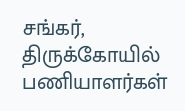சங்கர், திருக்கோயில் பணியாளர்கள்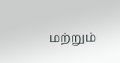மற்றும்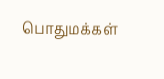பொதுமக்கள்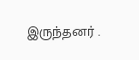இருந்தனர் .